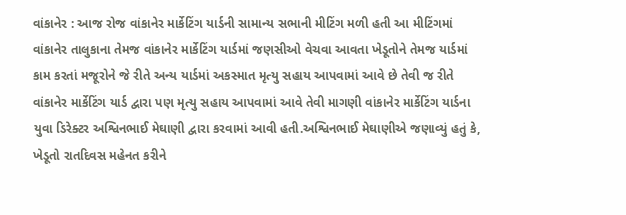વાંકાનેર : આજ રોજ વાંકાનેર માર્કેટિંગ યાર્ડની સામાન્ય સભાની મીટિંગ મળી હતી આ મીટિંગમાં વાંકાનેર તાલુકાના તેમજ વાંકાનેર માર્કેટિંગ યાર્ડમાં જણસીઓ વેચવા આવતા ખેડૂતોને તેમજ યાર્ડમાં કામ કરતાં મજૂરોને જે રીતે અન્ય યાર્ડમાં અકસ્માત મૃત્યુ સહાય આપવામાં આવે છે તેવી જ રીતે વાંકાનેર માર્કેટિંગ યાર્ડ દ્વારા પણ મૃત્યુ સહાય આપવામાં આવે તેવી માગણી વાંકાનેર માર્કેટિંગ યાર્ડના યુવા ડિરેક્ટર અશ્વિનભાઈ મેઘાણી દ્વારા કરવામાં આવી હતી.અશ્વિનભાઈ મેઘાણીએ જણાવ્યું હતું કે, ખેડૂતો રાતદિવસ મહેનત કરીને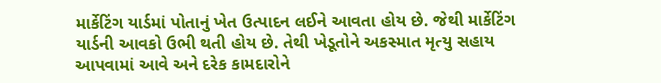માર્કેટિંગ યાર્ડમાં પોતાનું ખેત ઉત્પાદન લઈને આવતા હોય છે. જેથી માર્કેટિંગ યાર્ડની આવકો ઉભી થતી હોય છે. તેથી ખેડૂતોને અકસ્માત મૃત્યુ સહાય આપવામાં આવે અને દરેક કામદારોને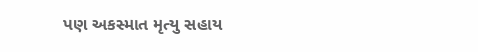પણ અકસ્માત મૃત્યુ સહાય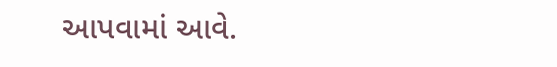આપવામાં આવે.